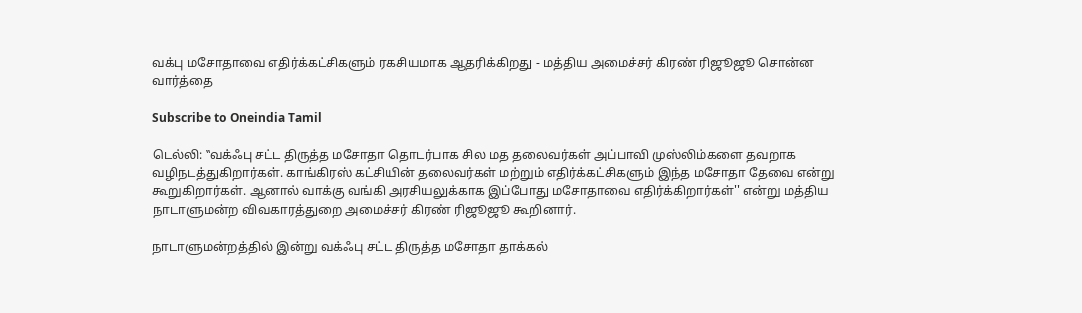வக்பு மசோதாவை எதிர்க்கட்சிகளும் ரகசியமாக ஆதரிக்கிறது - மத்திய அமைச்சர் கிரண் ரிஜூஜூ சொன்ன வார்த்தை

Subscribe to Oneindia Tamil

டெல்லி: ‛‛வக்ஃபு சட்ட திருத்த மசோதா தொடர்பாக சில மத தலைவர்கள் அப்பாவி முஸ்லிம்களை தவறாக வழிநடத்துகிறார்கள். காங்கிரஸ் கட்சியின் தலைவர்கள் மற்றும் எதிர்க்கட்சிகளும் இந்த மசோதா தேவை என்று கூறுகிறார்கள். ஆனால் வாக்கு வங்கி அரசியலுக்காக இப்போது மசோதாவை எதிர்க்கிறார்கள்'' என்று மத்திய நாடாளுமன்ற விவகாரத்துறை அமைச்சர் கிரண் ரிஜூஜூ கூறினார்.

நாடாளுமன்றத்தில் இன்று வக்ஃபு சட்ட திருத்த மசோதா தாக்கல்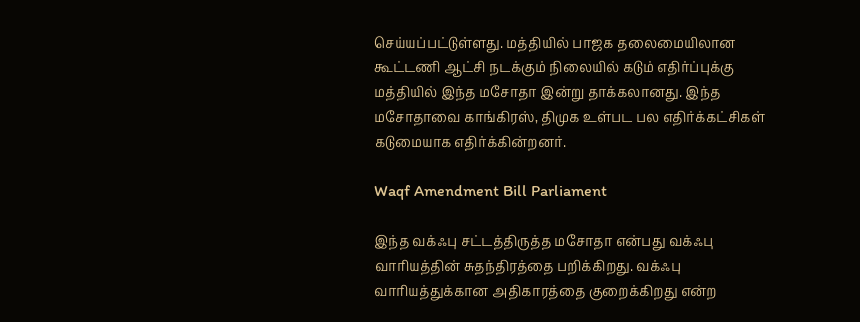செய்யப்பட்டுள்ளது. மத்தியில் பாஜக தலைமையிலான கூட்டணி ஆட்சி நடக்கும் நிலையில் கடும் எதிர்ப்புக்கு மத்தியில் இந்த மசோதா இன்று தாக்கலானது. இந்த மசோதாவை காங்கிரஸ், திமுக உள்பட பல எதிர்க்கட்சிகள் கடுமையாக எதிர்க்கின்றனர்.

Waqf Amendment Bill Parliament

இந்த வக்ஃபு சட்டத்திருத்த மசோதா என்பது வக்ஃபு வாரியத்தின் சுதந்திரத்தை பறிக்கிறது. வக்ஃபு வாரியத்துக்கான அதிகாரத்தை குறைக்கிறது என்ற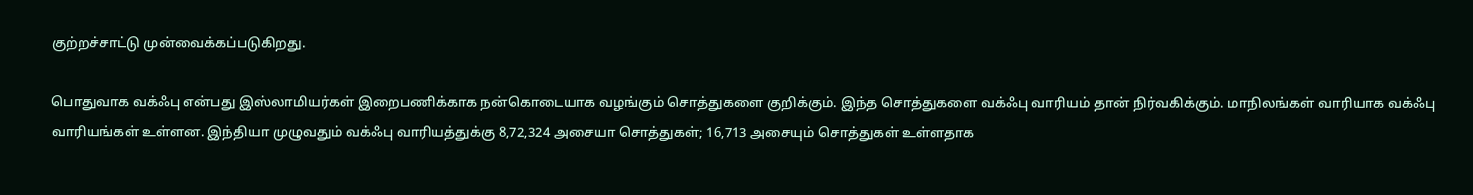குற்றச்சாட்டு முன்வைக்கப்படுகிறது.

பொதுவாக வக்ஃபு என்பது இஸ்லாமியர்கள் இறைபணிக்காக நன்கொடையாக வழங்கும் சொத்துகளை குறிக்கும். இந்த சொத்துகளை வக்ஃபு வாரியம் தான் நிர்வகிக்கும். மாநிலங்கள் வாரியாக வக்ஃபு வாரியங்கள் உள்ளன. இந்தியா முழுவதும் வக்ஃபு வாரியத்துக்கு 8,72,324 அசையா சொத்துகள்; 16,713 அசையும் சொத்துகள் உள்ளதாக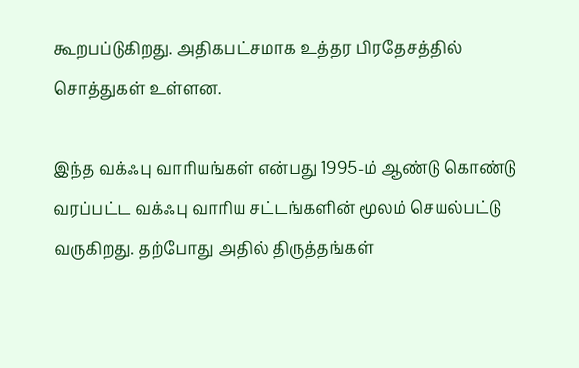கூறபப்டுகிறது. அதிகபட்சமாக உத்தர பிரதேசத்தில் சொத்துகள் உள்ளன.

இந்த வக்ஃபு வாரியங்கள் என்பது 1995-ம் ஆண்டு கொண்டு வரப்பட்ட வக்ஃபு வாரிய சட்டங்களின் மூலம் செயல்பட்டு வருகிறது. தற்போது அதில் திருத்தங்கள்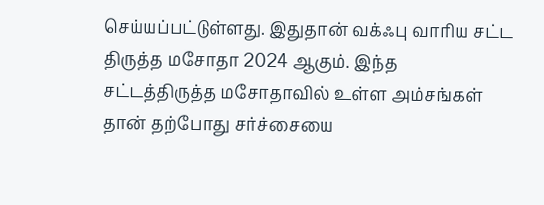செய்யப்பட்டுள்ளது. இதுதான் வக்ஃபு வாரிய சட்ட திருத்த மசோதா 2024 ஆகும். இந்த சட்டத்திருத்த மசோதாவில் உள்ள அம்சங்கள் தான் தற்போது சர்ச்சையை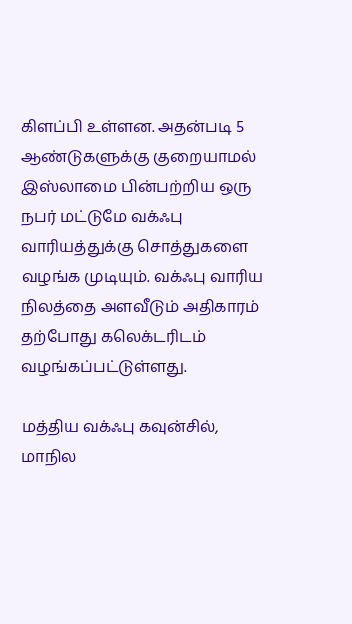கிளப்பி உள்ளன. அதன்படி 5 ஆண்டுகளுக்கு குறையாமல் இஸ்லாமை பின்பற்றிய ஒரு நபர் மட்டுமே வக்ஃபு வாரியத்துக்கு சொத்துகளை வழங்க முடியும். வக்ஃபு வாரிய நிலத்தை அளவீடும் அதிகாரம் தற்போது கலெக்டரிடம் வழங்கப்பட்டுள்ளது.

மத்திய வக்ஃபு கவுன்சில், மாநில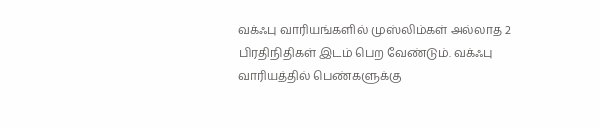வக்ஃபு வாரியங்களில் முஸ்லிம்கள் அல்லாத 2 பிரதிநிதிகள் இடம் பெற வேண்டும். வக்ஃபு வாரியத்தில் பெண்களுக்கு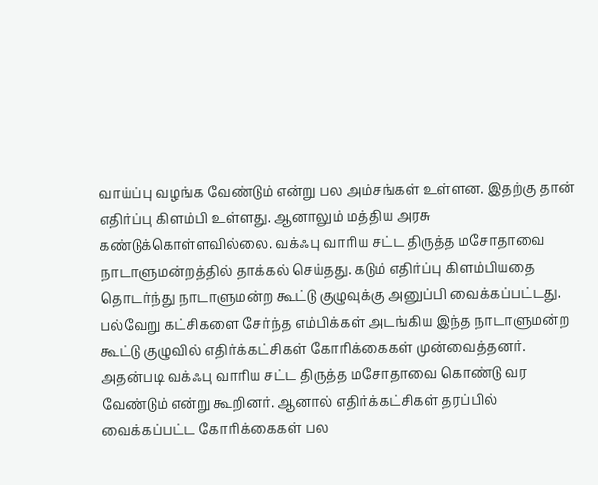வாய்ப்பு வழங்க வேண்டும் என்று பல அம்சங்கள் உள்ளன. இதற்கு தான் எதிர்ப்பு கிளம்பி உள்ளது. ஆனாலும் மத்திய அரசு கண்டுக்கொள்ளவில்லை. வக்ஃபு வாரிய சட்ட திருத்த மசோதாவை நாடாளுமன்றத்தில் தாக்கல் செய்தது. கடும் எதிர்ப்பு கிளம்பியதை தொடர்ந்து நாடாளுமன்ற கூட்டு குழுவுக்கு அனுப்பி வைக்கப்பட்டது. பல்வேறு கட்சிகளை சேர்ந்த எம்பிக்கள் அடங்கிய இந்த நாடாளுமன்ற கூட்டு குழுவில் எதிர்க்கட்சிகள் கோரிக்கைகள் முன்வைத்தனர். அதன்படி வக்ஃபு வாரிய சட்ட திருத்த மசோதாவை கொண்டு வர வேண்டும் என்று கூறினர். ஆனால் எதிர்க்கட்சிகள் தரப்பில் வைக்கப்பட்ட கோரிக்கைகள் பல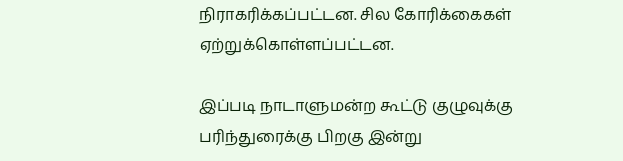நிராகரிக்கப்பட்டன. சில கோரிக்கைகள் ஏற்றுக்கொள்ளப்பட்டன.

இப்படி நாடாளுமன்ற கூட்டு குழுவுக்கு பரிந்துரைக்கு பிறகு இன்று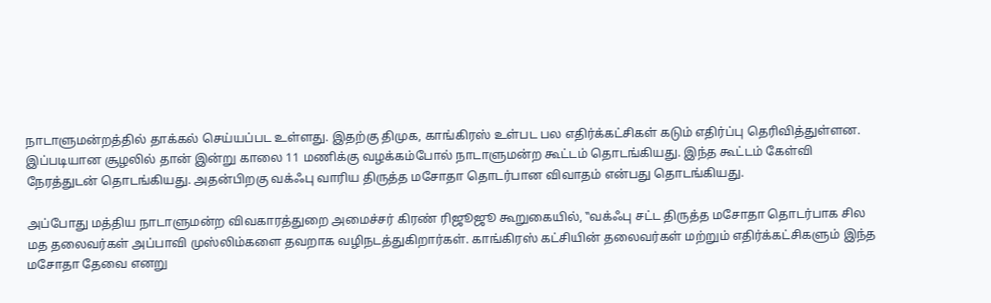நாடாளுமன்றத்தில் தாக்கல் செய்யப்பட உள்ளது. இதற்கு திமுக, காங்கிரஸ் உள்பட பல எதிர்க்கட்சிகள் கடும் எதிர்ப்பு தெரிவித்துள்ளன. இப்படியான சூழலில் தான் இன்று காலை 11 மணிக்கு வழக்கம்போல் நாடாளுமன்ற கூட்டம் தொடங்கியது. இந்த கூட்டம் கேள்வி நேரத்துடன் தொடங்கியது. அதன்பிறகு வக்ஃபு வாரிய திருத்த மசோதா தொடர்பான விவாதம் என்பது தொடங்கியது.

அப்போது மத்திய நாடாளுமன்ற விவகாரத்துறை அமைச்சர் கிரண் ரிஜூஜூ கூறுகையில், ‛‛வக்ஃபு சட்ட திருத்த மசோதா தொடர்பாக சில மத தலைவர்கள் அப்பாவி முஸ்லிம்களை தவறாக வழிநடத்துகிறார்கள். காங்கிரஸ் கட்சியின் தலைவர்கள் மற்றும் எதிர்க்கட்சிகளும் இந்த மசோதா தேவை எனறு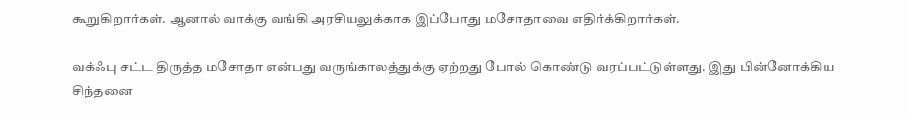கூறுகிறார்கள். ஆனால் வாக்கு வங்கி அரசியலுக்காக இப்போது மசோதாவை எதிர்க்கிறார்கள்.

வக்ஃபு சட்ட திருத்த மசோதா என்பது வருங்காலத்துக்கு ஏற்றது போல் கொண்டு வரப்பட்டுள்ளது. இது பின்னோக்கிய சிந்தனை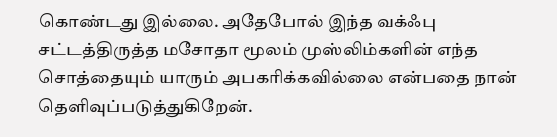கொண்டது இல்லை. அதேபோல் இந்த வக்ஃபு சட்டத்திருத்த மசோதா மூலம் முஸ்லிம்களின் எந்த சொத்தையும் யாரும் அபகரிக்கவில்லை என்பதை நான் தெளிவுப்படுத்துகிறேன்.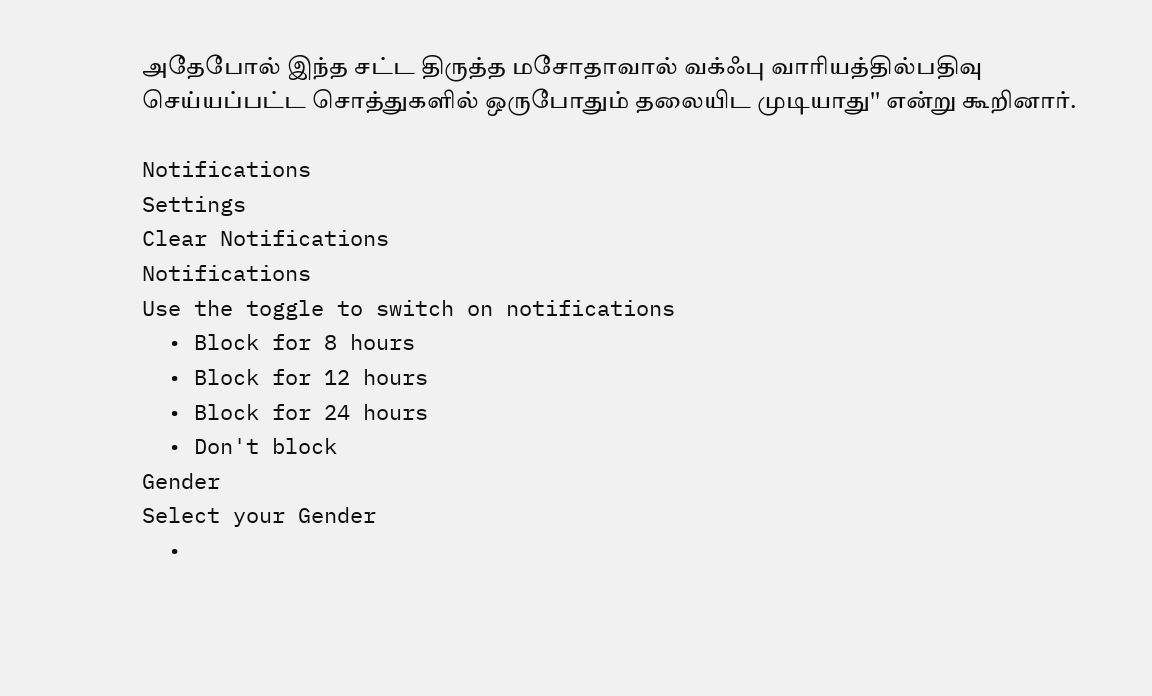அதேபோல் இந்த சட்ட திருத்த மசோதாவால் வக்ஃபு வாரியத்தில்பதிவு செய்யப்பட்ட சொத்துகளில் ஒருபோதும் தலையிட முடியாது'' என்று கூறினார்.

Notifications
Settings
Clear Notifications
Notifications
Use the toggle to switch on notifications
  • Block for 8 hours
  • Block for 12 hours
  • Block for 24 hours
  • Don't block
Gender
Select your Gender
  •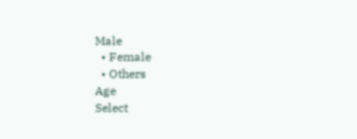Male
  • Female
  • Others
Age
Select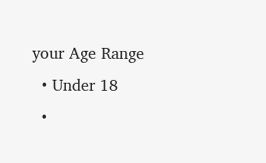your Age Range
  • Under 18
  •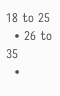18 to 25
  • 26 to 35
  •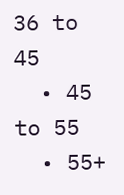36 to 45
  • 45 to 55
  • 55+